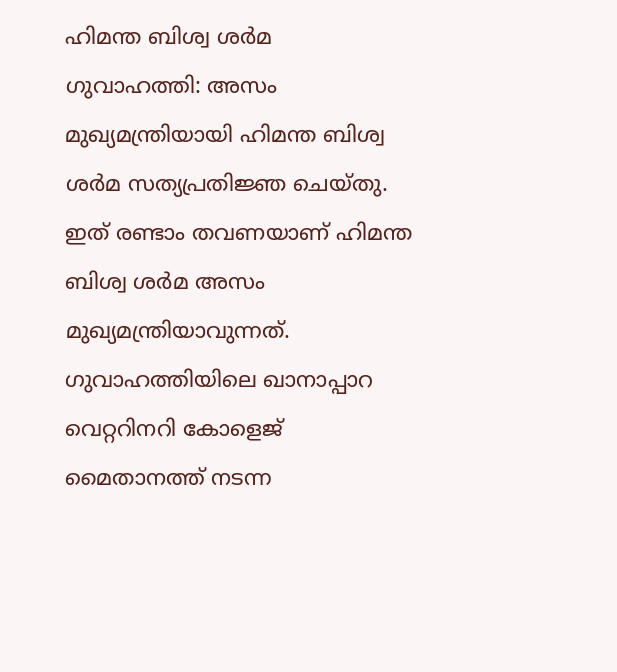ഹിമന്ത ബിശ്വ ശർമ
ഗുവാഹത്തി: അസം മുഖ്യമന്ത്രിയായി ഹിമന്ത ബിശ്വ ശർമ സത്യപ്രതിജ്ഞ ചെയ്തു. ഇത് രണ്ടാം തവണയാണ് ഹിമന്ത ബിശ്വ ശർമ അസം മുഖ്യമന്ത്രിയാവുന്നത്. ഗുവാഹത്തിയിലെ ഖാനാപ്പാറ വെറ്ററിനറി കോളെജ് മൈതാനത്ത് നടന്ന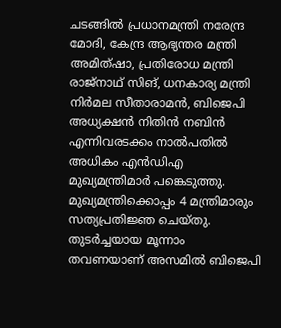ചടങ്ങിൽ പ്രധാനമന്ത്രി നരേന്ദ്ര മോദി, കേന്ദ്ര ആഭ്യന്തര മന്ത്രി അമിത്ഷാ, പ്രതിരോധ മന്ത്രി രാജ്നാഥ് സിങ്, ധനകാര്യ മന്ത്രി നിർമല സീതാരാമൻ, ബിജെപി അധ്യക്ഷൻ നിതിൻ നബിൻ എന്നിവരടക്കം നാൽപതിൽ അധികം എൻഡിഎ മുഖ്യമന്ത്രിമാർ പങ്കെടുത്തു.
മുഖ്യമന്ത്രിക്കൊപ്പം 4 മന്ത്രിമാരും സത്യപ്രതിജ്ഞ ചെയ്തു. തുടർച്ചയായ മൂന്നാം തവണയാണ് അസമിൽ ബിജെപി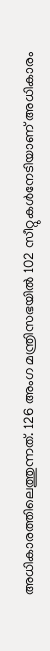അധികാരത്തിലെത്തുന്നത്. 126 അംഗ മന്ത്രിസഭയിൽ 102 സീറ്റുകൾനേടിയാണ് അധികാരം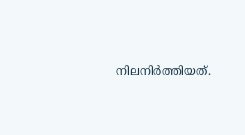നിലനിർത്തിയത്.